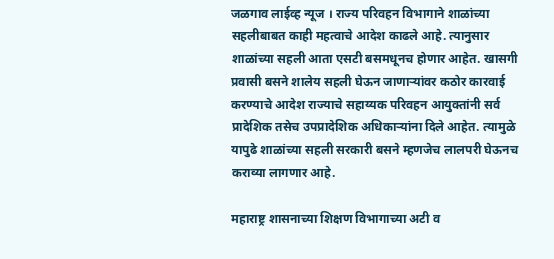जळगाव लाईव्ह न्यूज । राज्य परिवहन विभागाने शाळांच्या सहलीबाबत काही महत्वाचे आदेश काढले आहे. त्यानुसार शाळांच्या सहली आता एसटी बसमधूनच होणार आहेत. खासगी प्रवासी बसने शालेय सहली घेऊन जाणाऱ्यांवर कठोर कारवाई करण्याचे आदेश राज्याचे सहाय्यक परिवहन आयुक्तांनी सर्व प्रादेशिक तसेच उपप्रादेशिक अधिकाऱ्यांना दिले आहेत. त्यामुळे यापुढे शाळांच्या सहली सरकारी बसने म्हणजेच लालपरी घेऊनच कराव्या लागणार आहे.

महाराष्ट्र शासनाच्या शिक्षण विभागाच्या अटी व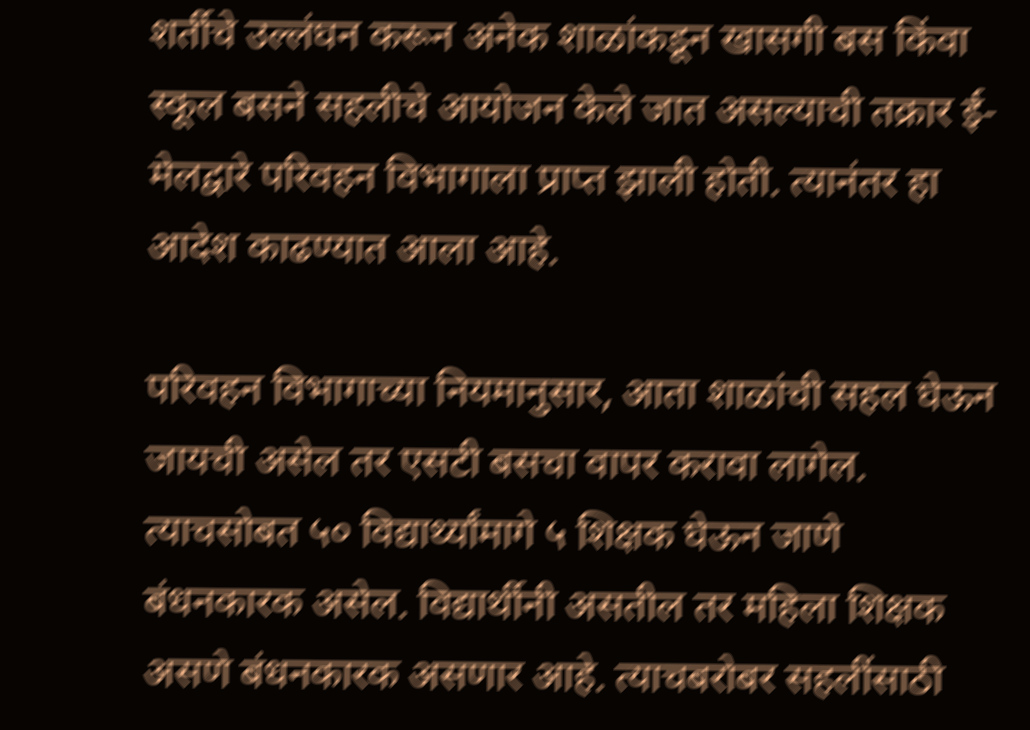शर्तीचे उल्लंघन करून अनेक शाळांकडून खासगी बस किंवा स्कूल बसने सहलीचे आयोजन केले जात असल्याची तक्रार ई-मेलद्वारे परिवहन विभागाला प्राप्त झाली होती. त्यानंतर हा आदेश काढण्यात आला आहे.

परिवहन विभागाच्या नियमानुसार, आता शाळांची सहल घेऊन जायची असेल तर एसटी बसचा वापर करावा लागेल. त्याचसोबत ५० विद्यार्थ्यांमागे ५ शिक्षक घेऊन जाणे बंधनकारक असेल. विद्यार्थीनी असतील तर महिला शिक्षक असणे बंधनकारक असणार आहे. त्याचबरोबर सहलींसाठी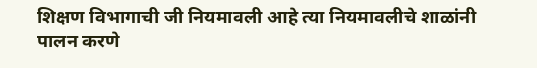शिक्षण विभागाची जी नियमावली आहे त्या नियमावलीचे शाळांनी पालन करणे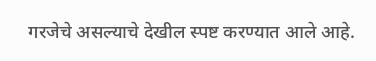गरजेचे असल्याचे देखील स्पष्ट करण्यात आले आहे.